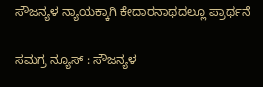ಸೌಜನ್ಯಳ ನ್ಯಾಯಕ್ಕಾಗಿ ಕೇದಾರನಾಥದಲ್ಲೂ ಪ್ರಾರ್ಥನೆ

ಸಮಗ್ರ ನ್ಯೂಸ್ : ಸೌಜನ್ಯಳ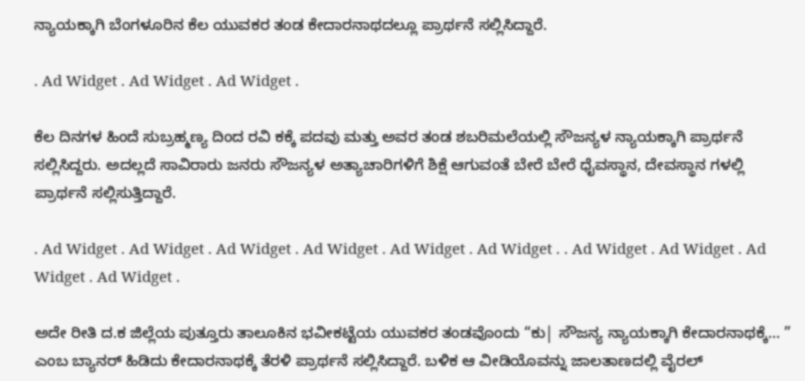ನ್ಯಾಯಕ್ಕಾಗಿ ಬೆಂಗಳೂರಿನ ಕೆಲ ಯುವಕರ ತಂಡ ಕೇದಾರನಾಥದಲ್ಲೂ ಪ್ರಾರ್ಥನೆ ಸಲ್ಲಿಸಿದ್ದಾರೆ.

. Ad Widget . Ad Widget . Ad Widget .

ಕೆಲ ದಿನಗಳ ಹಿಂದೆ ಸುಬ್ರಹ್ಮಣ್ಯ ದಿಂದ ರವಿ ಕಕ್ಕೆ ಪದವು ಮತ್ತು ಅವರ ತಂಡ ಶಬರಿಮಲೆಯಲ್ಲಿ ಸೌಜನ್ಯಳ ನ್ಯಾಯಕ್ಕಾಗಿ ಪ್ರಾರ್ಥನೆ ಸಲ್ಲಿಸಿದ್ದರು. ಅದಲ್ಲದೆ ಸಾವಿರಾರು ಜನರು ಸೌಜನ್ಯಳ ಅತ್ಯಾಚಾರಿಗಳಿಗೆ ಶಿಕ್ಷೆ ಆಗುವಂತೆ ಬೇರೆ ಬೇರೆ ಧೈವಸ್ಥಾನ, ದೇವಸ್ಥಾನ ಗಳಲ್ಲಿ ಪ್ರಾರ್ಥನೆ ಸಲ್ಲಿಸುತ್ತಿದ್ದಾರೆ.

. Ad Widget . Ad Widget . Ad Widget . Ad Widget . Ad Widget . Ad Widget . . Ad Widget . Ad Widget . Ad Widget . Ad Widget .

ಅದೇ ರೀತಿ ದ.ಕ ಜಿಲ್ಲೆಯ ಪುತ್ತೂರು ತಾಲೂಕಿನ ಭವೀಕಟ್ಟೆಯ ಯುವಕರ ತಂಡವೊಂದು “ಕು| ಸೌಜನ್ಯ ನ್ಯಾಯಕ್ಕಾಗಿ ಕೇದಾರನಾಥಕ್ಕೆ… ” ಎಂಬ ಬ್ಯಾನರ್ ಹಿಡಿದು ಕೇದಾರನಾಥಕ್ಕೆ ತೆರಳಿ ಪ್ರಾರ್ಥನೆ ಸಲ್ಲಿಸಿದ್ದಾರೆ. ಬಳಿಕ ಆ ವೀಡಿಯೊವನ್ನು ಜಾಲತಾಣದಲ್ಲಿ ವೈರಲ್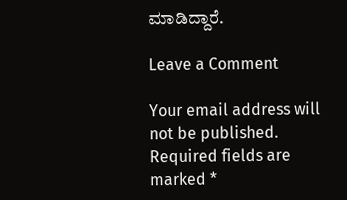ಮಾಡಿದ್ದಾರೆ.

Leave a Comment

Your email address will not be published. Required fields are marked *